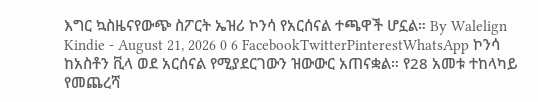እግር ኳስዜናየውጭ ስፖርት ኤዝሪ ኮንሳ የአርሰናል ተጫዋች ሆኗል። By Walelign Kindie - August 21, 2026 0 6 FacebookTwitterPinterestWhatsApp ኮንሳ ከአስቶን ቪላ ወደ አርሰናል የሚያደርገውን ዝውውር አጠናቋል። የ28 አመቱ ተከላካይ የመጨረሻ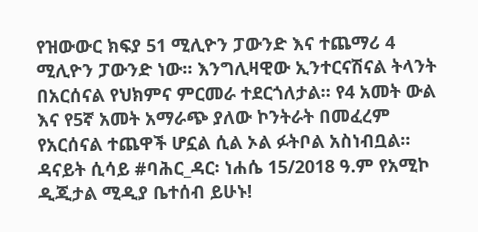የዝውውር ክፍያ 51 ሚሊዮን ፓውንድ እና ተጨማሪ 4 ሚሊዮን ፓውንድ ነው። እንግሊዛዊው ኢንተርናሽናል ትላንት በአርሰናል የህክምና ምርመራ ተደርጎለታል። የ4 አመት ውል እና የ5ኛ አመት አማራጭ ያለው ኮንትራት በመፈረም የአርሰናል ተጨዋች ሆኗል ሲል ኦል ፉትቦል አስነብቧል። ዳናይት ሲሳይ #ባሕር_ዳር፡ ነሐሴ 15/2018 ዓ.ም የአሚኮ ዲጂታል ሚዲያ ቤተሰብ ይሁኑ!